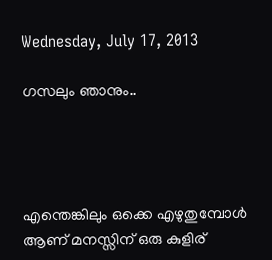Wednesday, July 17, 2013

ഗസലും ഞാനും..




എന്തെങ്കിലും ഒക്കെ എഴുതുമ്പോള്‍ ആണ് മനസ്സിന് ഒരു കുളിര്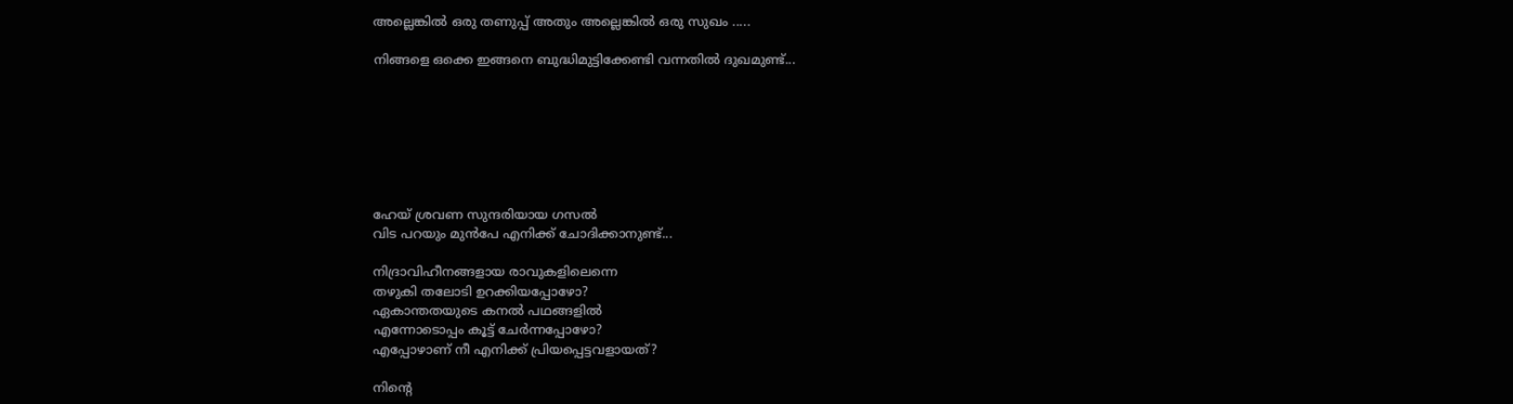അല്ലെങ്കില്‍ ഒരു തണുപ്പ് അതും അല്ലെങ്കില്‍ ഒരു സുഖം .....

നിങ്ങളെ ഒക്കെ ഇങ്ങനെ ബുദ്ധിമുട്ടിക്കേണ്ടി വന്നതില്‍ ദുഖമുണ്ട്...







ഹേയ് ശ്രവണ സുന്ദരിയായ ഗസല്‍
വിട പറയും മുന്‍പേ എനിക്ക് ചോദിക്കാനുണ്ട്...

നിദ്രാവിഹീനങ്ങളായ രാവുകളിലെന്നെ
തഴുകി തലോടി ഉറക്കിയപ്പോഴോ?
ഏകാന്തതയുടെ കനല്‍ പഥങ്ങളില്‍
എന്നോടൊപ്പം കൂട്ട് ചേര്‍ന്നപ്പോഴോ?
എപ്പോഴാണ് നീ എനിക്ക് പ്രിയപ്പെട്ടവളായത്?

നിന്‍റെ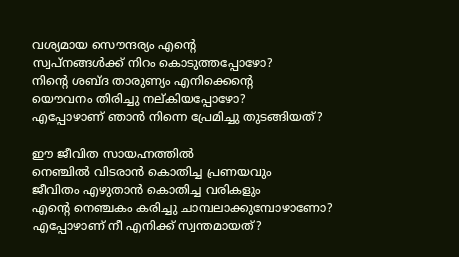വശ്യമായ സൌന്ദര്യം എന്‍റെ
സ്വപ്നങ്ങള്‍ക്ക് നിറം കൊടുത്തപ്പോഴോ?
നിന്‍റെ ശബ്ദ താരുണ്യം എനിക്കെന്‍റെ
യൌവനം തിരിച്ചു നല്കിയപ്പോഴോ?
എപ്പോഴാണ് ഞാന്‍ നിന്നെ പ്രേമിച്ചു തുടങ്ങിയത്?

ഈ ജീവിത സായഹ്നത്തില്‍
നെഞ്ചില്‍ വിടരാന്‍ കൊതിച്ച പ്രണയവും
ജീവിതം എഴുതാന്‍ കൊതിച്ച വരികളും
എന്‍റെ നെഞ്ചകം കരിച്ചു ചാമ്പലാക്കുമ്പോഴാണോ?
എപ്പോഴാണ് നീ എനിക്ക് സ്വന്തമായത്?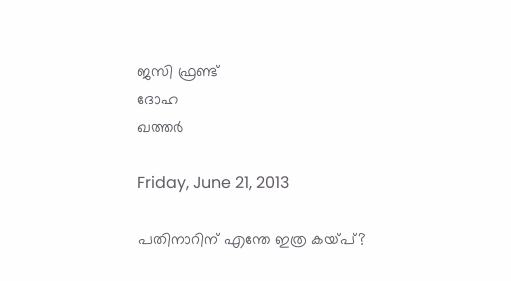ജസി ഫ്രണ്ട്
ദോഹ
ഖത്തര്‍

Friday, June 21, 2013

പതിനാറിന് എന്തേ ഇത്ര കയ്പ്?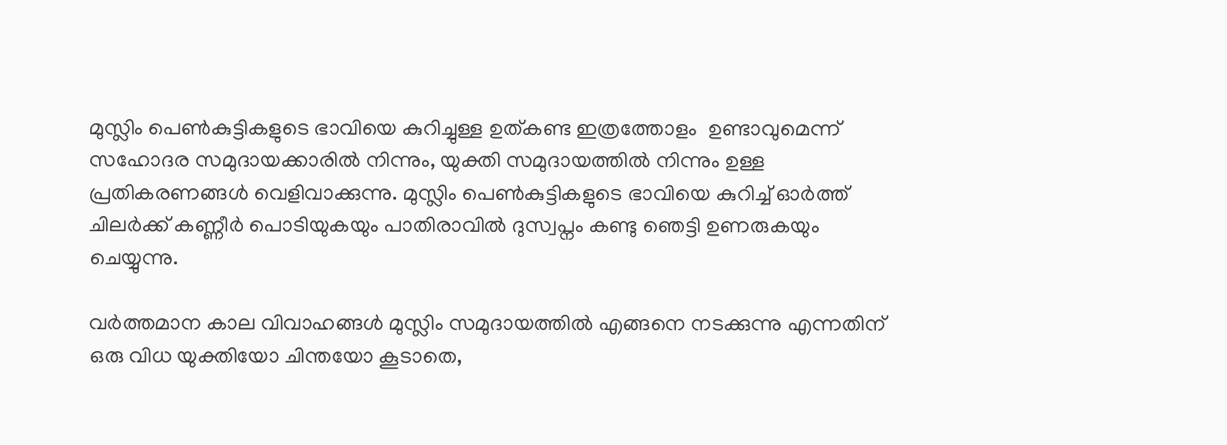മുസ്ലിം പെണ്‍കുട്ടികളുടെ ഭാവിയെ കുറിച്ചുള്ള ഉത്കണ്ട ഇത്രത്തോളം  ഉണ്ടാവുമെന്ന് സഹോദര സമുദായക്കാരില്‍ നിന്നും, യുക്തി സമുദായത്തില്‍ നിന്നും ഉള്ള പ്രതികരണങ്ങള്‍ വെളിവാക്കുന്നു. മുസ്ലിം പെണ്‍കുട്ടികളുടെ ഭാവിയെ കുറിച്ച് ഓര്‍ത്ത് ചിലര്‍ക്ക് കണ്ണീര്‍ പൊടിയുകയും പാതിരാവില്‍ ദുസ്വപ്നം കണ്ടു ഞെട്ടി ഉണരുകയും ചെയ്യുന്നു.

വര്‍ത്തമാന കാല വിവാഹങ്ങള്‍ മുസ്ലിം സമുദായത്തില്‍ എങ്ങനെ നടക്കുന്നു എന്നതിന് ഒരു വിധ യുക്തിയോ ചിന്തയോ കൂടാതെ,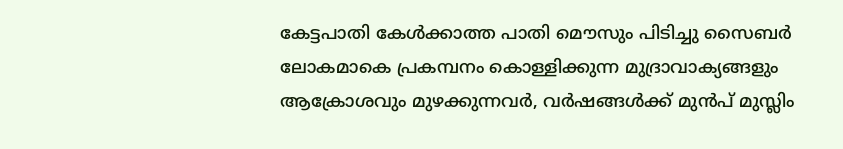കേട്ടപാതി കേള്‍ക്കാത്ത പാതി മൌസും പിടിച്ചു സൈബര്‍ ലോകമാകെ പ്രകമ്പനം കൊള്ളിക്കുന്ന മുദ്രാവാക്യങ്ങളും ആക്രോശവും മുഴക്കുന്നവര്‍, വര്‍ഷങ്ങള്‍ക്ക് മുന്‍പ് മുസ്ലിം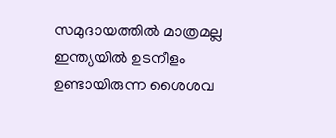സമുദായത്തില്‍ മാത്രമല്ല ഇന്ത്യയില്‍ ഉടനീളം ഉണ്ടായിരുന്ന ശൈശവ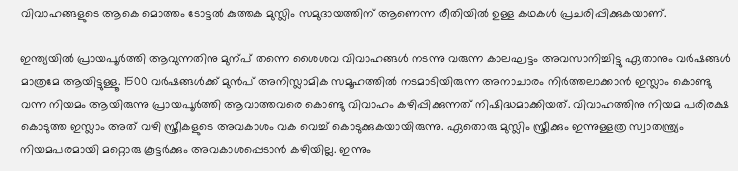വിവാഹങ്ങളുടെ ആകെ മൊത്തം ടോട്ടല്‍ കുത്തക മുസ്ലിം സമുദായത്തിന് ആണെന്ന രീതിയില്‍ ഉള്ള കഥകള്‍ പ്രചരിപ്പിക്കുകയാണ്.

ഇന്ത്യയില്‍ പ്രായപൂര്‍ത്തി ആവുന്നതിനു മുന്പ് തന്നെ ശൈശവ വിവാഹങ്ങള്‍ നടന്നു വരുന്ന കാലഘട്ടം അവസാനിച്ചിട്ടു ഏതാനും വര്‍ഷങ്ങള്‍ മാത്രമേ ആയിട്ടുള്ളൂ. 1500 വര്‍ഷങ്ങള്‍ക്ക് മുന്‍പ് അനിസ്ലാമിക സമൂഹത്തില്‍ നടമാടിയിരുന്ന അനാചാരം നിര്‍ത്തലാക്കാന്‍ ഇസ്ലാം കൊണ്ടു വന്ന നിയമം ആയിരുന്നു പ്രായപൂര്‍ത്തി ആവാത്തവരെ കൊണ്ടു വിവാഹം കഴിപ്പിക്കുന്നത് നിഷിദ്ധമാക്കിയത്. വിവാഹത്തിനു നിയമ പരിരക്ഷ കൊടുത്ത ഇസ്ലാം അത് വഴി സ്ത്രീകളുടെ അവകാശം വക വെച്ച് കൊടുക്കുകയായിരുന്നു. ഏതൊരു മുസ്ലിം സ്ത്രീക്കും ഇന്നുള്ളത്ര സ്വാതന്ത്ര്യം നിയമപരമായി മറ്റൊരു കൂട്ടര്‍ക്കും അവകാശപ്പെടാന്‍ കഴിയില്ല. ഇന്നും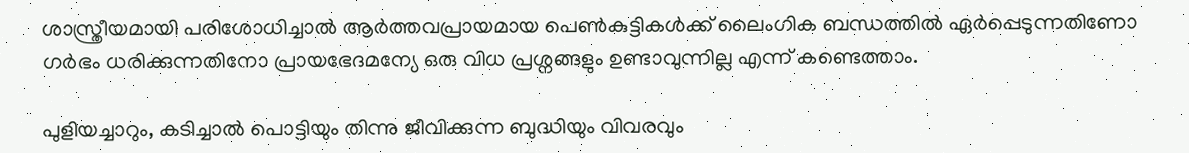ശാസ്ത്രീയമായി പരിശോധിച്ചാല്‍ ആര്‍ത്തവപ്രായമായ പെണ്‍കുട്ടികള്‍ക്ക് ലൈംഗിക ബന്ധത്തില്‍ ഏര്‍പ്പെടുന്നതിണോ ഗര്‍ഭം ധരിക്കുന്നതിനോ പ്രായഭേദമന്യേ ഒരു വിധ പ്രശ്നങ്ങളും ഉണ്ടാവുന്നില്ല എന്ന് കണ്ടെത്താം.

പുളിയച്ചാറും, കടിച്ചാല്‍ പൊട്ടിയും തിന്നു ജീവിക്കുന്ന ബുദ്ധിയും വിവരവും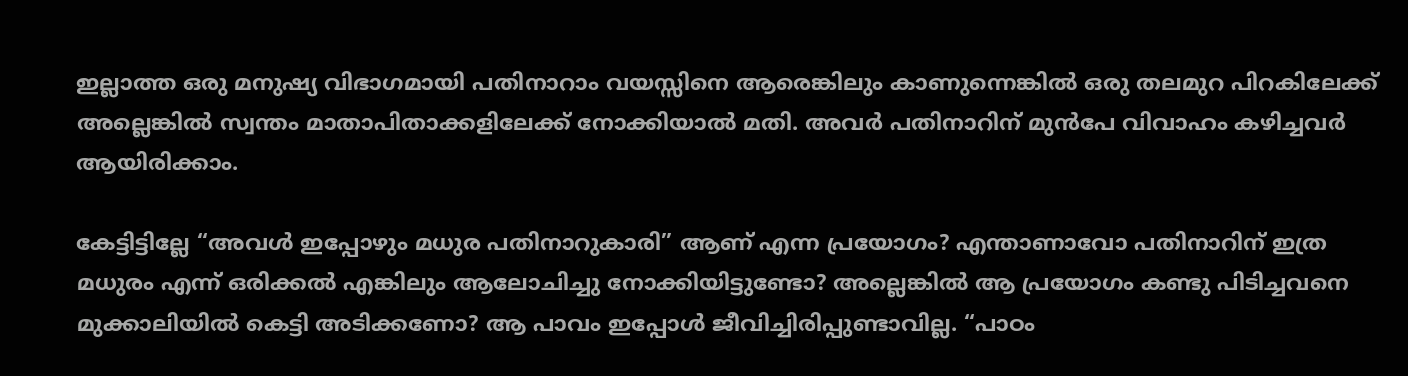ഇല്ലാത്ത ഒരു മനുഷ്യ വിഭാഗമായി പതിനാറാം വയസ്സിനെ ആരെങ്കിലും കാണുന്നെങ്കില്‍ ഒരു തലമുറ പിറകിലേക്ക് അല്ലെങ്കില്‍ സ്വന്തം മാതാപിതാക്കളിലേക്ക് നോക്കിയാല്‍ മതി. അവര്‍ പതിനാറിന് മുന്‍പേ വിവാഹം കഴിച്ചവര്‍ ആയിരിക്കാം.

കേട്ടിട്ടില്ലേ “അവള്‍ ഇപ്പോഴും മധുര പതിനാറുകാരി” ആണ് എന്ന പ്രയോഗം? എന്താണാവോ പതിനാറിന് ഇത്ര മധുരം എന്ന് ഒരിക്കല്‍ എങ്കിലും ആലോചിച്ചു നോക്കിയിട്ടുണ്ടോ? അല്ലെങ്കില്‍ ആ പ്രയോഗം കണ്ടു പിടിച്ചവനെ മുക്കാലിയില്‍ കെട്ടി അടിക്കണോ? ആ പാവം ഇപ്പോള്‍ ജീവിച്ചിരിപ്പുണ്ടാവില്ല. “പാഠം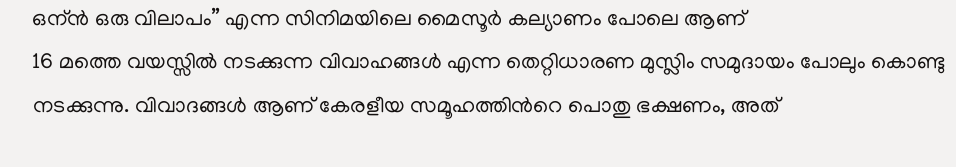ഒന്ന്‍ ഒരു വിലാപം” എന്ന സിനിമയിലെ മൈസൂര്‍ കല്യാണം പോലെ ആണ്
16 മത്തെ വയസ്സില്‍ നടക്കുന്ന വിവാഹങ്ങള്‍ എന്ന തെറ്റിധാരണ മുസ്ലിം സമുദായം പോലും കൊണ്ടു നടക്കുന്നു. വിവാദങ്ങള്‍ ആണ് കേരളീയ സമൂഹത്തിന്‍റെ പൊതു ഭക്ഷണം, അത്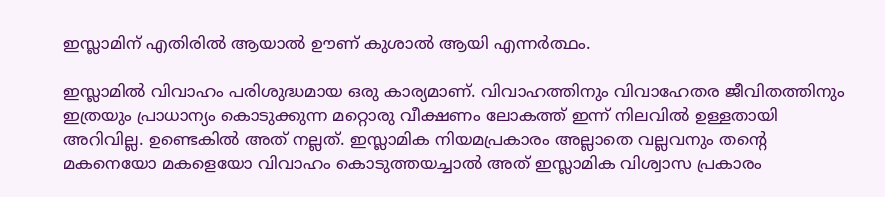ഇസ്ലാമിന് എതിരില്‍ ആയാല്‍ ഊണ് കുശാല്‍ ആയി എന്നര്‍ത്ഥം.

ഇസ്ലാമില്‍ വിവാഹം പരിശുദ്ധമായ ഒരു കാര്യമാണ്. വിവാഹത്തിനും വിവാഹേതര ജീവിതത്തിനും ഇത്രയും പ്രാധാന്യം കൊടുക്കുന്ന മറ്റൊരു വീക്ഷണം ലോകത്ത് ഇന്ന് നിലവില്‍ ഉള്ളതായി അറിവില്ല. ഉണ്ടെകില്‍ അത് നല്ലത്. ഇസ്ലാമിക നിയമപ്രകാരം അല്ലാതെ വല്ലവനും തന്റെ മകനെയോ മകളെയോ വിവാഹം കൊടുത്തയച്ചാല്‍ അത് ഇസ്ലാമിക വിശ്വാസ പ്രകാരം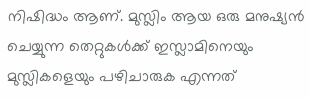നിഷിദ്ധം ആണ്. മുസ്ലിം ആയ ഒരു മനുഷ്യന്‍ ചെയ്യുന്ന തെറ്റുകള്‍ക്ക് ഇസ്ലാമിനെയും മുസ്ലികളെയും പഴിചാരുക എന്നത്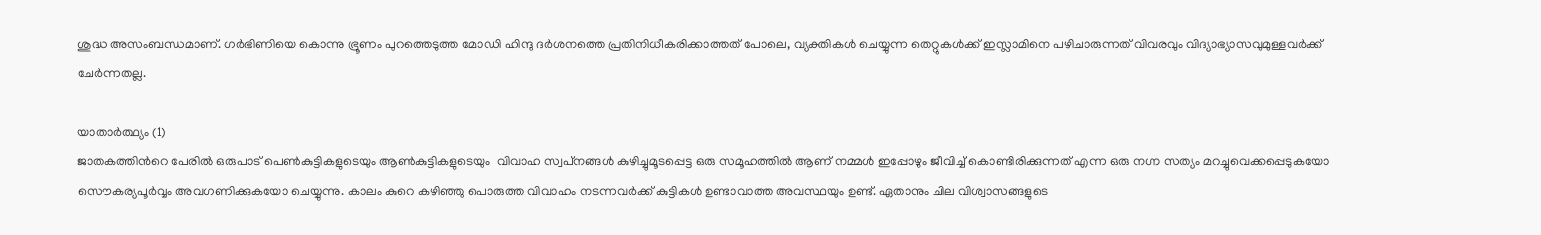ശുദ്ധ അസംബന്ധമാണ്. ഗര്‍ഭിണിയെ കൊന്നു ഭ്രൂണം പുറത്തെടുത്ത മോഡി ഹിന്ദു ദര്‍ശനത്തെ പ്രതിനിധീകരിക്കാത്തത് പോലെ, വ്യക്തികള്‍ ചെയ്യുന്ന തെറ്റുകള്‍ക്ക് ഇസ്ലാമിനെ പഴിചാരുന്നത് വിവരവും വിദ്യാഭ്യാസവുമുള്ളവര്‍ക്ക് ചേര്‍ന്നതല്ല.

യാതാര്‍ത്ഥ്യം (1)
ജാതകത്തിന്‍റെ പേരില്‍ ഒരുപാട് പെണ്‍കുട്ടികളുടെയും ആണ്‍കുട്ടികളുടെയും  വിവാഹ സ്വപ്‌നങ്ങള്‍ കുഴിച്ചുമൂടപ്പെട്ട ഒരു സമൂഹത്തില്‍ ആണ് നമ്മള്‍ ഇപ്പോഴും ജീവിച്ച് കൊണ്ടിരിക്കുന്നത് എന്ന ഒരു നഗ്ന സത്യം മറച്ചുവെക്കപ്പെടുകയോ സൌകര്യപൂര്‍വ്വം അവഗണിക്കുകയോ ചെയ്യുന്നു. കാലം കുറെ കഴിഞ്ഞു പൊരുത്ത വിവാഹം നടന്നവര്‍ക്ക് കുട്ടികള്‍ ഉണ്ടാവാത്ത അവസ്ഥയും ഉണ്ട്. ഏതാനും ചില വിശ്വാസങ്ങളുടെ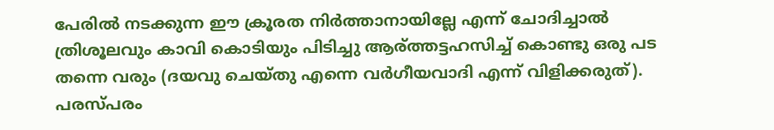പേരില്‍ നടക്കുന്ന ഈ ക്രൂരത നിര്‍ത്താനായില്ലേ എന്ന് ചോദിച്ചാല്‍ ത്രിശൂലവും കാവി കൊടിയും പിടിച്ചു ആര്ത്തട്ടഹസിച്ച് കൊണ്ടു ഒരു പട തന്നെ വരും (ദയവു ചെയ്തു എന്നെ വര്‍ഗീയവാദി എന്ന് വിളിക്കരുത്). പരസ്പരം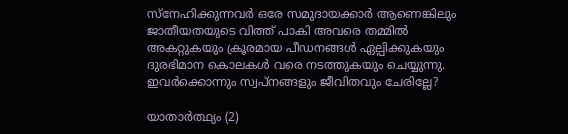സ്നേഹിക്കുന്നവര്‍ ഒരേ സമുദായക്കാര്‍ ആണെങ്കിലും ജാതീയതയുടെ വിത്ത്‌ പാകി അവരെ തമ്മില്‍ അകറ്റുകയും ക്രൂരമായ പീഡനങ്ങള്‍ ഏല്പിക്കുകയും ദുരഭിമാന കൊലകള്‍ വരെ നടത്തുകയും ചെയ്യുന്നു. ഇവര്‍ക്കൊന്നും സ്വപ്നങ്ങളും ജീവിതവും ചേരില്ലേ?

യാതാര്‍ത്ഥ്യം (2)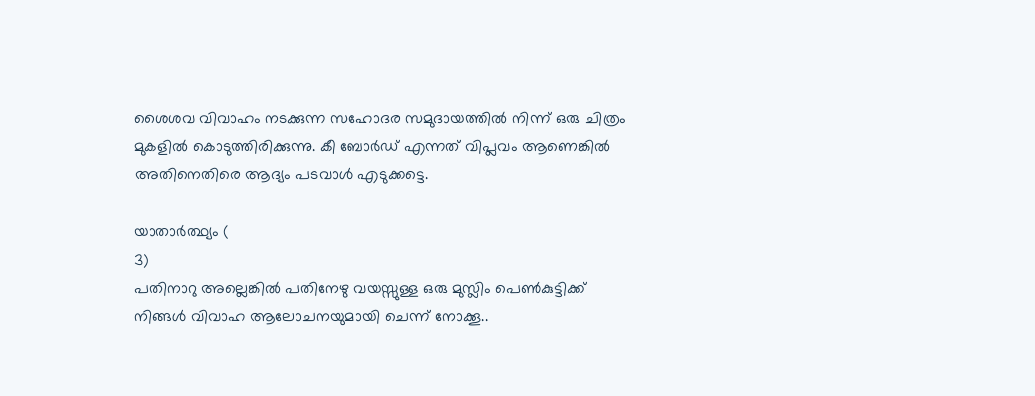ശൈശവ വിവാഹം നടക്കുന്ന സഹോദര സമുദായത്തില്‍ നിന്ന് ഒരു ചിത്രം മുകളില്‍ കൊടുത്തിരിക്കുന്നു. കീ ബോര്‍ഡ് എന്നത് വിപ്ലവം ആണെങ്കില്‍ അതിനെതിരെ ആദ്യം പടവാള്‍ എടുക്കട്ടെ.

യാതാര്‍ത്ഥ്യം (
3)
പതിനാറു അല്ലെങ്കില്‍ പതിനേഴു വയസ്സുള്ള ഒരു മുസ്ലിം പെണ്‍കുട്ടിക്ക്  നിങ്ങള്‍ വിവാഹ ആലോചനയുമായി ചെന്ന് നോക്കൂ..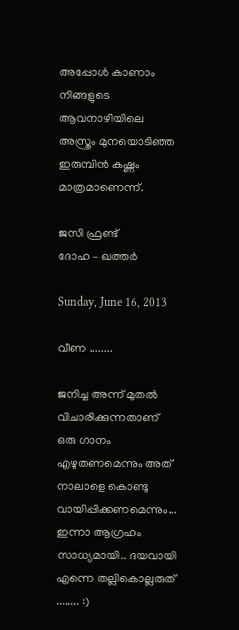അപ്പോള്‍ കാണാം നിങ്ങളുടെ ആവനാഴിയിലെ അസ്ത്രം മുനയൊടിഞ്ഞ ഇരുമ്പിന്‍ കഷ്ണം മാത്രമാണെന്ന്.

ജസി ഫ്രണ്ട്
ദോഹ – ഖത്തര്‍

Sunday, June 16, 2013

വീണ ........

ജനിച്ച അന്ന് മുതല്‍ വിചാരിക്കുന്നതാണ് ഒരു ഗാനം എഴുതണമെന്നും അത് നാലാളെ കൊണ്ടു വായിപ്പിക്കണമെന്നും... ഇന്നാ ആഗ്രഹം സാധ്യമായി.. ദയവായി എന്നെ തല്ലികൊല്ലരുത് ........ :)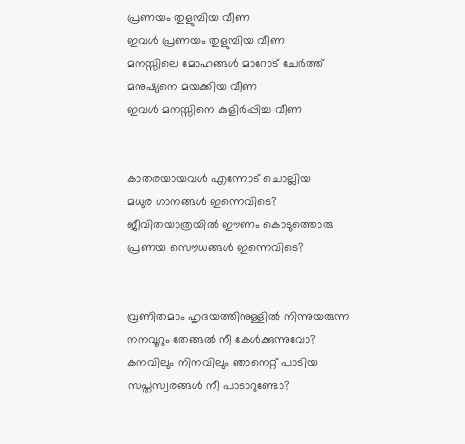പ്രണയം തുളുമ്പിയ വീണ
ഇവള്‍ പ്രണയം തുളുമ്പിയ വീണ
മനസ്സിലെ മോഹങ്ങള്‍ മാറോട് ചേര്‍ത്ത്
മനുഷ്യനെ മയക്കിയ വീണ
ഇവള്‍ മനസ്സിനെ കുളിര്‍പ്പിച്ച വീണ


കാതരയായവള്‍ എന്നോട് ചൊല്ലിയ
മധുര ഗാനങ്ങള്‍ ഇന്നെവിടെ?
ജീവിതയാത്രയില്‍ ഈണം കൊടുത്തൊരു
പ്രണയ സൌധങ്ങള്‍ ഇന്നെവിടെ?


വ്രണിതമാം ഹൃദയത്തിനുള്ളില്‍ നിന്നുയരുന്ന
നനവൂറും തേങ്ങല്‍ നീ കേള്‍ക്കുന്നുവോ?
കനവിലും നിനവിലും ഞാനെറ്റ് പാടിയ
സപ്തസ്വരങ്ങള്‍ നീ പാടാറുണ്ടോ?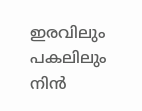ഇരവിലും പകലിലും നിന്‍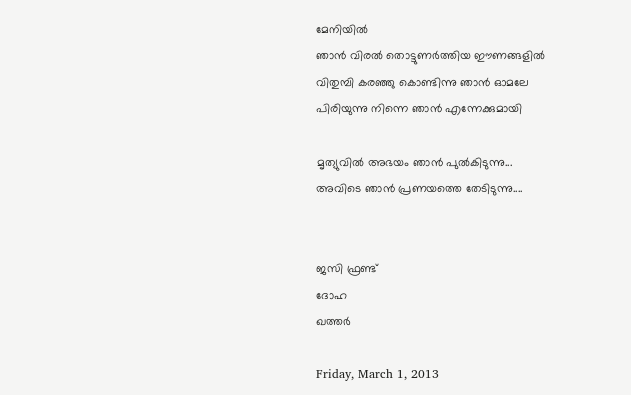മേനിയില്‍
ഞാന്‍ വിരല്‍ തൊട്ടുണര്‍ത്തിയ ഈണങ്ങളില്‍
വിതുമ്പി കരഞ്ഞു കൊണ്ടിന്നു ഞാന്‍ ഓമലേ
പിരിയുന്നു നിന്നെ ഞാന്‍ എന്നേക്കുമായി

മൃത്യുവില്‍ അഭയം ഞാന്‍ പുല്‍കിടുന്നു...
അവിടെ ഞാന്‍ പ്രണയത്തെ തേടിടുന്നു....


ജസി ഫ്രണ്ട്
ദോഹ
ഖത്തര്‍

Friday, March 1, 2013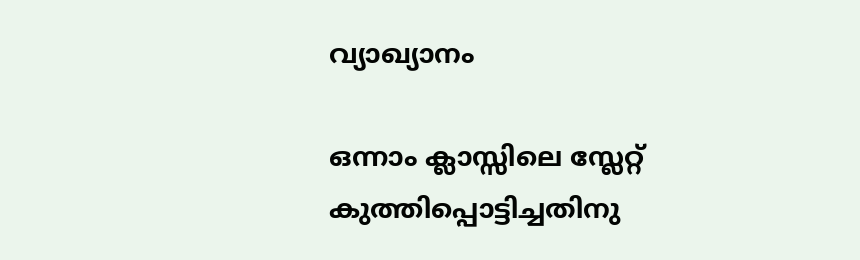വ്യാഖ്യാനം

ഒന്നാം ക്ലാസ്സിലെ സ്ലേറ്റ് കുത്തിപ്പൊട്ടിച്ചതിനു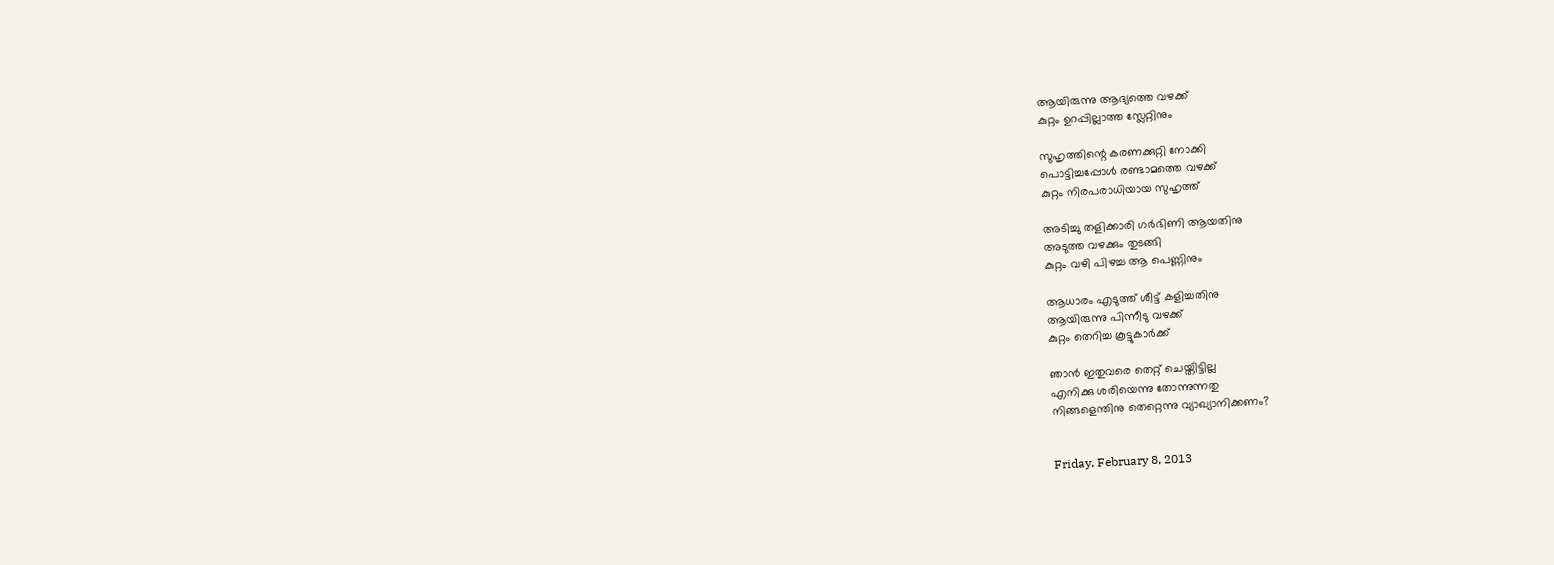ആയിരുന്നു ആദ്യത്തെ വഴക്ക്
കുറ്റം ഉറപ്പില്ലാത്ത സ്ലേറ്റിനും

സുഹൃത്തിന്റെ കരണക്കുറ്റി നോക്കി
പൊട്ടിച്ചപ്പോൾ രണ്ടാമത്തെ വഴക്ക്
കുറ്റം നിരപരാധിയായ സുഹൃത്ത്

അടിച്ചു തളിക്കാരി ഗർഭിണി ആയതിനു
അടുത്ത വഴക്കും തുടങ്ങി
കുറ്റം വഴി പിഴച്ച ആ പെണ്ണിനും

ആധാരം എടുത്ത് ശീട്ട് കളിച്ചതിനു
ആയിരുന്നു പിന്നീടു വഴക്ക്
കുറ്റം തെറിച്ച കൂട്ടുകാർക്ക്

ഞാൻ ഇതുവരെ തെറ്റ് ചെയ്തിട്ടില്ല
എനിക്കു ശരിയെന്നു തോന്നുന്നതു
നിങ്ങളെന്തിനു തെറ്റെന്നു വ്യാഖ്യാനിക്കണം?


Friday, February 8, 2013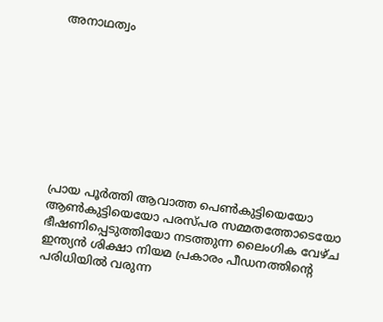അനാഥത്വം









പ്രായ പൂര്‍ത്തി ആവാത്ത പെണ്‍കുട്ടിയെയോ ആണ്‍കുട്ടിയെയോ പരസ്പര സമ്മതത്തോടെയോ ഭീഷണിപ്പെടുത്തിയോ നടത്തുന്ന ലൈംഗിക വേഴ്ച ഇന്ത്യന്‍ ശിക്ഷാ നിയമ പ്രകാരം പീഡനത്തിന്റെ പരിധിയില്‍ വരുന്ന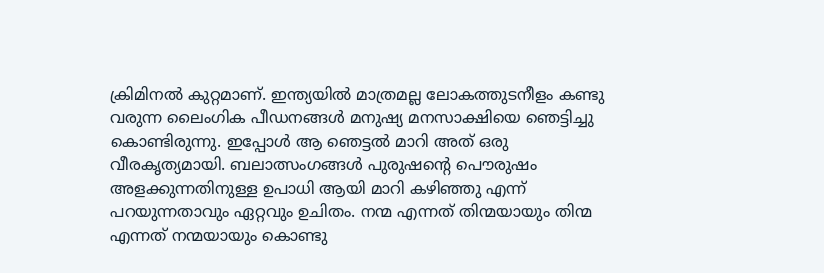ക്രിമിനല്‍ കുറ്റമാണ്. ഇന്ത്യയില്‍ മാത്രമല്ല ലോകത്തുടനീളം കണ്ടു വരുന്ന ലൈംഗിക പീഡനങ്ങള്‍ മനുഷ്യ മനസാക്ഷിയെ ഞെട്ടിച്ചു കൊണ്ടിരുന്നു. ഇപ്പോള്‍ ആ ഞെട്ടല്‍ മാറി അത് ഒരു വീരകൃത്യമായി. ബലാത്സംഗങ്ങള്‍ പുരുഷന്‍റെ പൌരുഷം അളക്കുന്നതിനുള്ള ഉപാധി ആയി മാറി കഴിഞ്ഞു എന്ന് പറയുന്നതാവും ഏറ്റവും ഉചിതം. നന്മ എന്നത് തിന്മയായും തിന്മ എന്നത് നന്മയായും കൊണ്ടു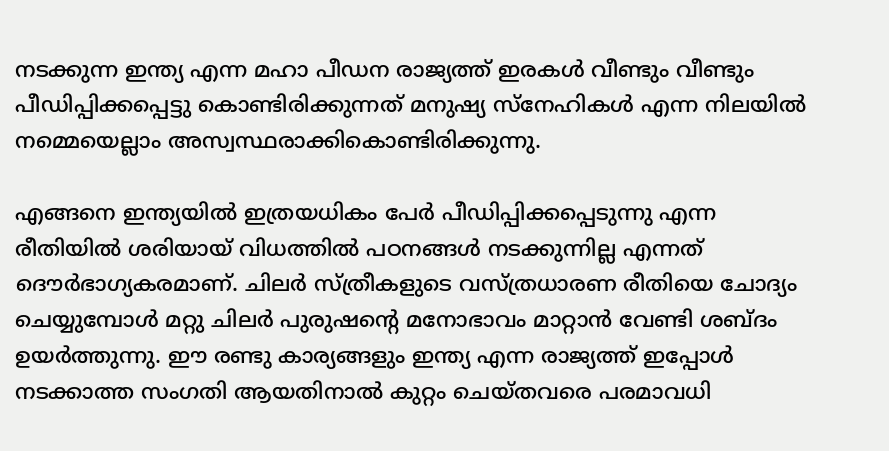നടക്കുന്ന ഇന്ത്യ എന്ന മഹാ പീഡന രാജ്യത്ത്‌ ഇരകള്‍ വീണ്ടും വീണ്ടും പീഡിപ്പിക്കപ്പെട്ടു കൊണ്ടിരിക്കുന്നത് മനുഷ്യ സ്നേഹികള്‍ എന്ന നിലയില്‍ നമ്മെയെല്ലാം അസ്വസ്ഥരാക്കികൊണ്ടിരിക്കുന്നു.

എങ്ങനെ ഇന്ത്യയില്‍ ഇത്രയധികം പേര്‍ പീഡിപ്പിക്കപ്പെടുന്നു എന്ന രീതിയില്‍ ശരിയായ് വിധത്തില്‍ പഠനങ്ങള്‍ നടക്കുന്നില്ല എന്നത്‌ ദൌര്‍ഭാഗ്യകരമാണ്. ചിലര്‍ സ്ത്രീകളുടെ വസ്ത്രധാരണ രീതിയെ ചോദ്യം ചെയ്യുമ്പോള്‍ മറ്റു ചിലര്‍ പുരുഷന്‍റെ മനോഭാവം മാറ്റാന്‍ വേണ്ടി ശബ്ദം ഉയര്‍ത്തുന്നു. ഈ രണ്ടു കാര്യങ്ങളും ഇന്ത്യ എന്ന രാജ്യത്ത്‌ ഇപ്പോള്‍ നടക്കാത്ത സംഗതി ആയതിനാല്‍ കുറ്റം ചെയ്തവരെ പരമാവധി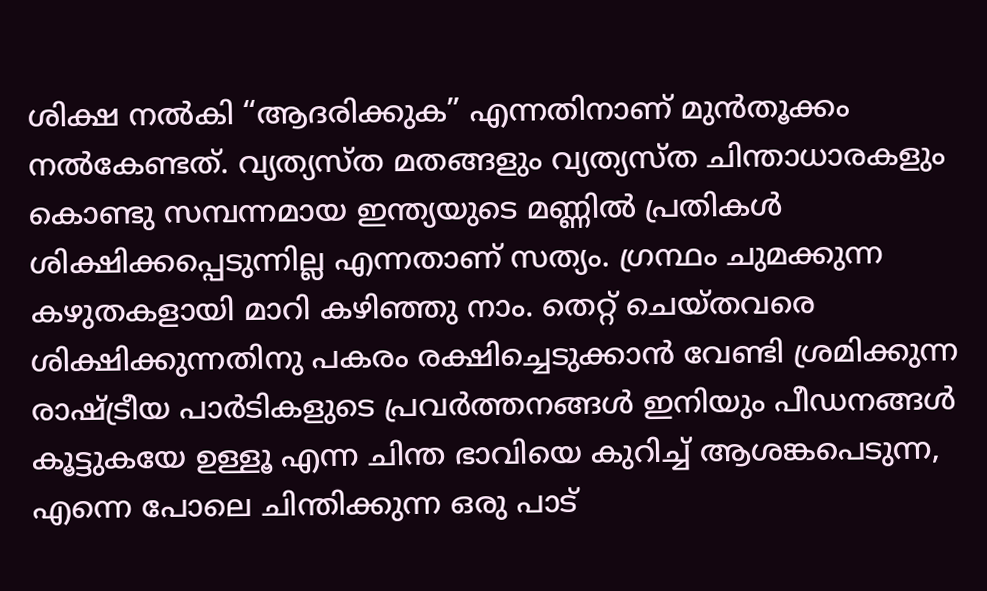ശിക്ഷ നല്‍കി “ആദരിക്കുക” എന്നതിനാണ് മുന്‍തൂക്കം നല്‍കേണ്ടത്. വ്യത്യസ്ത മതങ്ങളും വ്യത്യസ്ത ചിന്താധാരകളും കൊണ്ടു സമ്പന്നമായ ഇന്ത്യയുടെ മണ്ണില്‍ പ്രതികള്‍ ശിക്ഷിക്കപ്പെടുന്നില്ല എന്നതാണ് സത്യം. ഗ്രന്ഥം ചുമക്കുന്ന കഴുതകളായി മാറി കഴിഞ്ഞു നാം. തെറ്റ് ചെയ്തവരെ ശിക്ഷിക്കുന്നതിനു പകരം രക്ഷിച്ചെടുക്കാന്‍ വേണ്ടി ശ്രമിക്കുന്ന രാഷ്ട്രീയ പാര്‍ടികളുടെ പ്രവര്‍ത്തനങ്ങള്‍ ഇനിയും പീഡനങ്ങള്‍ കൂട്ടുകയേ ഉള്ളൂ എന്ന ചിന്ത ഭാവിയെ കുറിച്ച് ആശങ്കപെടുന്ന, എന്നെ പോലെ ചിന്തിക്കുന്ന ഒരു പാട്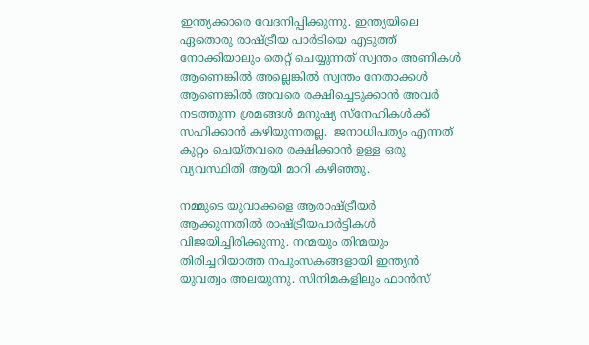ഇന്ത്യക്കാരെ വേദനിപ്പിക്കുന്നു. ഇന്ത്യയിലെ ഏതൊരു രാഷ്ട്രീയ പാര്‍ടിയെ എടുത്ത് നോക്കിയാലും തെറ്റ്‌ ചെയ്യുന്നത് സ്വന്തം അണികള്‍ ആണെങ്കില്‍ അല്ലെങ്കില്‍ സ്വന്തം നേതാക്കള്‍ ആണെങ്കില്‍ അവരെ രക്ഷിച്ചെടുക്കാന്‍ അവര്‍ നടത്തുന്ന ശ്രമങ്ങള്‍ മനുഷ്യ സ്നേഹികള്‍ക്ക് സഹിക്കാന്‍ കഴിയുന്നതല്ല.  ജനാധിപത്യം എന്നത് കുറ്റം ചെയ്തവരെ രക്ഷിക്കാന്‍ ഉള്ള ഒരു വ്യവസ്ഥിതി ആയി മാറി കഴിഞ്ഞു.

നമ്മുടെ യുവാക്കളെ ആരാഷ്ട്രീയര്‍ ആക്കുന്നതില്‍ രാഷ്ട്രീയപാര്‍ട്ടികള്‍ വിജയിച്ചിരിക്കുന്നു. നന്മയും തിന്മയും തിരിച്ചറിയാത്ത നപുംസകങ്ങളായി ഇന്ത്യന്‍ യുവത്വം അലയുന്നു. സിനിമകളിലും ഫാന്‍സ്‌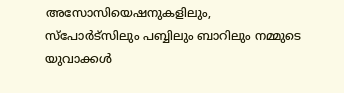അസോസിയെഷനുകളിലും, സ്പോര്‍ട്സിലും പബ്ബിലും ബാറിലും നമ്മുടെ യുവാക്കള്‍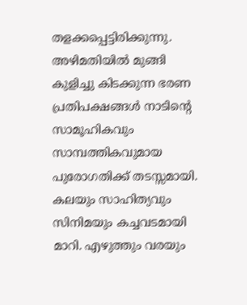തളക്കപ്പെട്ടിരിക്കുന്നു. അഴിമതിയില്‍ മുങ്ങി കുളിച്ചു കിടക്കുന്ന ഭരണ പ്രതിപക്ഷങ്ങള്‍ നാടിന്‍റെ സാമൂഹികവും സാമ്പത്തികവുമായ പുരോഗതിക്ക്‌ തടസ്സമായി. കലയും സാഹിത്യവും സിനിമയും കച്ചവടമായി മാറി. എഴുത്തും വരയും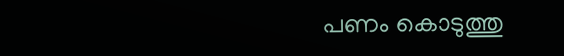പണം കൊടുത്തു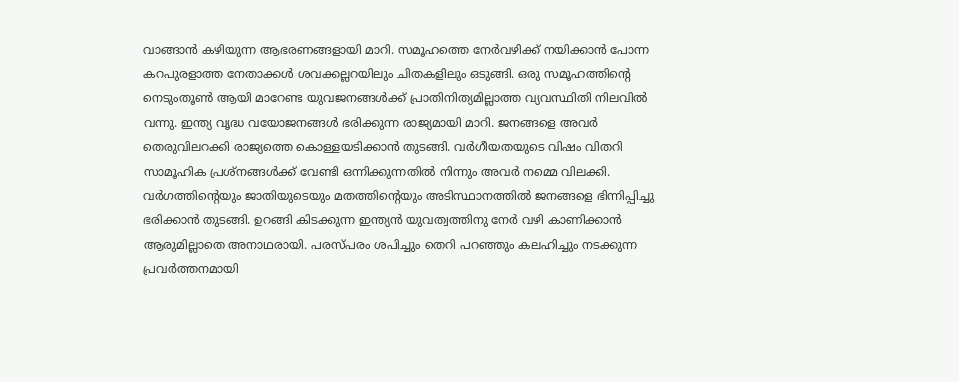വാങ്ങാന്‍ കഴിയുന്ന ആഭരണങ്ങളായി മാറി. സമൂഹത്തെ നേര്‍വഴിക്ക് നയിക്കാന്‍ പോന്ന കറപുരളാത്ത നേതാക്കള്‍ ശവക്കല്ലറയിലും ചിതകളിലും ഒടുങ്ങി. ഒരു സമൂഹത്തിന്റെ നെടുംതൂണ്‍ ആയി മാറേണ്ട യുവജനങ്ങള്‍ക്ക്‌ പ്രാതിനിത്യമില്ലാത്ത വ്യവസ്ഥിതി നിലവില്‍ വന്നു. ഇന്ത്യ വൃദ്ധ വയോജനങ്ങള്‍ ഭരിക്കുന്ന രാജ്യമായി മാറി. ജനങ്ങളെ അവര്‍ തെരുവിലറക്കി രാജ്യത്തെ കൊള്ളയടിക്കാന്‍ തുടങ്ങി. വര്‍ഗീയതയുടെ വിഷം വിതറി സാമൂഹിക പ്രശ്നങ്ങള്‍ക്ക് വേണ്ടി ഒന്നിക്കുന്നതില്‍ നിന്നും അവര്‍ നമ്മെ വിലക്കി. വര്‍ഗത്തിന്റെയും ജാതിയുടെയും മതത്തിന്റെയും അടിസ്ഥാനത്തില്‍ ജനങ്ങളെ ഭിന്നിപ്പിച്ചു ഭരിക്കാന്‍ തുടങ്ങി. ഉറങ്ങി കിടക്കുന്ന ഇന്ത്യന്‍ യുവത്വത്തിനു നേര്‍ വഴി കാണിക്കാന്‍ ആരുമില്ലാതെ അനാഥരായി. പരസ്പരം ശപിച്ചും തെറി പറഞ്ഞും കലഹിച്ചും നടക്കുന്ന പ്രവര്‍ത്തനമായി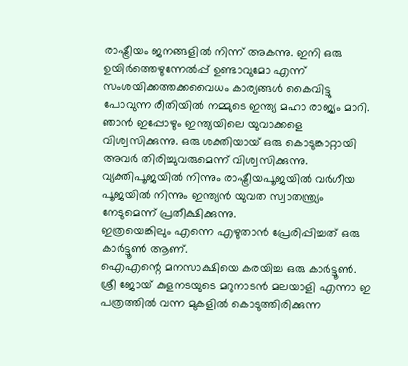രാഷ്ട്രീയം ജനങ്ങളില്‍ നിന്ന് അകന്നു. ഇനി ഒരു ഉയിര്‍ത്തെഴുന്നേല്‍പ്പ് ഉണ്ടാവുമോ എന്ന് സംശയിക്കത്തക്കവൈധം കാര്യങ്ങള്‍ കൈവിട്ടു പോവുന്ന രീതിയില്‍ നമ്മുടെ ഇന്ത്യ മഹാ രാജ്യം മാറി. ഞാന്‍ ഇപ്പോഴും ഇന്ത്യയിലെ യുവാക്കളെ വിശ്വസിക്കുന്നു. ഒരു ശക്തിയായ്‌ ഒരു കൊടുങ്കാറ്റായി അവര്‍ തിരിച്ചുവരുമെന്ന് വിശ്വസിക്കുന്നു. വ്യക്തിപൂജയില്‍ നിന്നും രാഷ്ട്രീയപൂജയില്‍ വര്‍ഗീയ പൂജയില്‍ നിന്നും ഇന്ത്യന്‍ യുവത സ്വാതന്ത്ര്യം നേടുമെന്ന് പ്രതീക്ഷിക്കുന്നു.
ഇത്രയെങ്കിലും എന്നെ എഴുതാന്‍ പ്രേരിപ്പിച്ചത് ഒരു കാര്‍ട്ടൂണ്‍ ആണ്.
ഐഎന്റെ മനസാക്ഷിയെ കരയിച്ച ഒരു കാര്‍ട്ടൂണ്‍. ശ്രീ ജോയ്‌ കുളനടയുടെ മറുനാടന്‍ മലയാളി എന്നാ ഇ പത്രത്തില്‍ വന്ന മുകളില്‍ കൊടുത്തിരിക്കുന്ന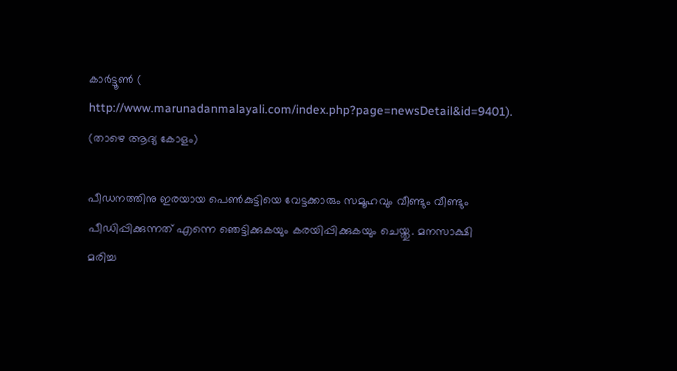കാര്‍ട്ടൂണ്‍ (
http://www.marunadanmalayali.com/index.php?page=newsDetail&id=9401).
(താഴെ ആദ്യ കോളം)

പീഡനത്തിനു ഇരയായ പെണ്‍കുട്ടിയെ വേട്ടക്കാരും സമൂഹവും വീണ്ടും വീണ്ടും പീഡിപ്പിക്കുന്നത് എന്നെ ഞെട്ടിക്കുകയും കരയിപ്പിക്കുകയും ചെയ്തു. മനസാക്ഷി
മരിച്ച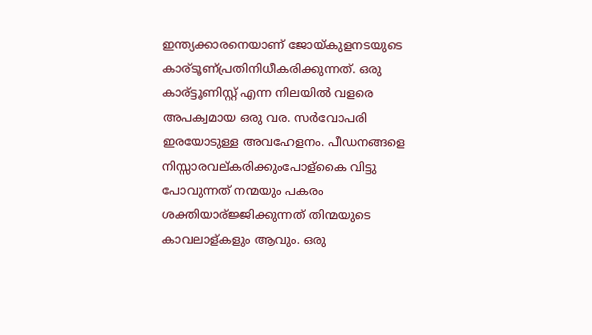ഇന്ത്യക്കാരനെയാണ് ജോയ്കുളനടയുടെ കാര്ടൂണ്പ്രതിനിധീകരിക്കുന്നത്. ഒരു കാര്ട്ടൂണിസ്റ്റ് എന്ന നിലയില്‍ വളരെ അപക്വമായ ഒരു വര. സര്‍വോപരി ഇരയോടുള്ള അവഹേളനം. പീഡനങ്ങളെ നിസ്സാരവല്കരിക്കുംപോള്കൈ വിട്ടു പോവുന്നത് നന്മയും പകരം ശക്തിയാര്ജ്ജിക്കുന്നത് തിന്മയുടെ കാവലാള്കളും ആവും. ഒരു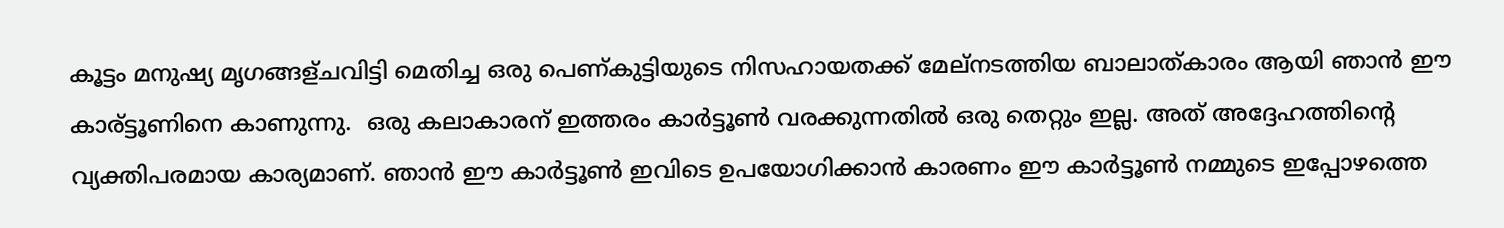കൂട്ടം മനുഷ്യ മൃഗങ്ങള്ചവിട്ടി മെതിച്ച ഒരു പെണ്കുട്ടിയുടെ നിസഹായതക്ക് മേല്നടത്തിയ ബാലാത്കാരം ആയി ഞാന്‍ ഈ കാര്ട്ടൂണിനെ കാണുന്നു.  ഒരു കലാകാരന് ഇത്തരം കാര്‍ട്ടൂണ്‍ വരക്കുന്നതില്‍ ഒരു തെറ്റും ഇല്ല. അത് അദ്ദേഹത്തിന്റെ വ്യക്തിപരമായ കാര്യമാണ്. ഞാന്‍ ഈ കാര്‍ട്ടൂണ്‍ ഇവിടെ ഉപയോഗിക്കാന്‍ കാരണം ഈ കാര്‍ട്ടൂണ്‍ നമ്മുടെ ഇപ്പോഴത്തെ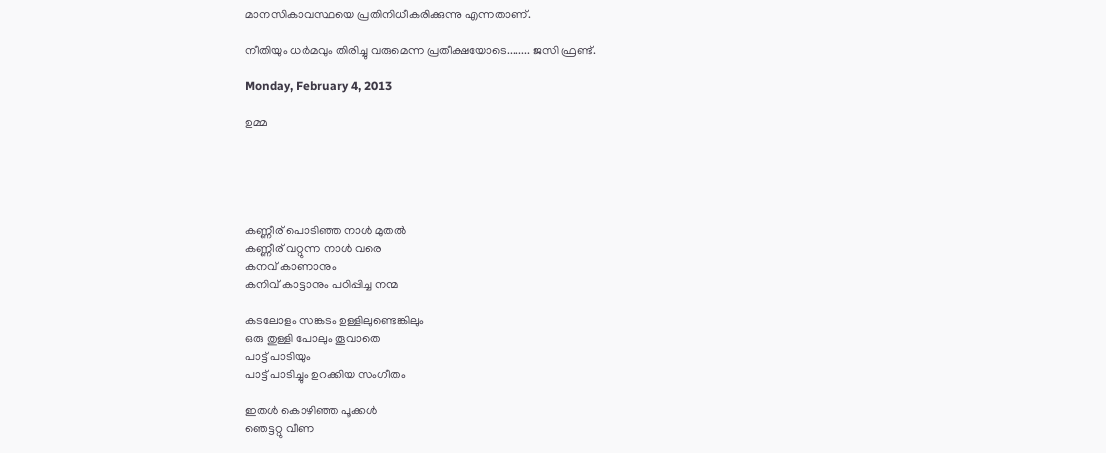മാനസികാവസ്ഥയെ പ്രതിനിധീകരിക്കുന്നു എന്നതാണ്.

നീതിയും ധര്‍മവും തിരിച്ചു വരുമെന്ന പ്രതീക്ഷയോടെ........ ജസി ഫ്രണ്ട്.

Monday, February 4, 2013

ഉമ്മ





കണ്ണീര് പൊടിഞ്ഞ നാള്‍ മുതല്‍
കണ്ണീര് വറ്റുന്ന നാള്‍ വരെ
കനവ് കാണാനും
കനിവ് കാട്ടാനും പഠിപ്പിച്ച നന്മ

കടലോളം സങ്കടം ഉള്ളിലുണ്ടെങ്കിലും
ഒരു തുള്ളി പോലും തൂവാതെ
പാട്ട് പാടിയും
പാട്ട് പാടിച്ചും ഉറക്കിയ സംഗീതം

ഇതള്‍ കൊഴിഞ്ഞ പൂക്കള്‍
ഞെട്ടറ്റു വീണ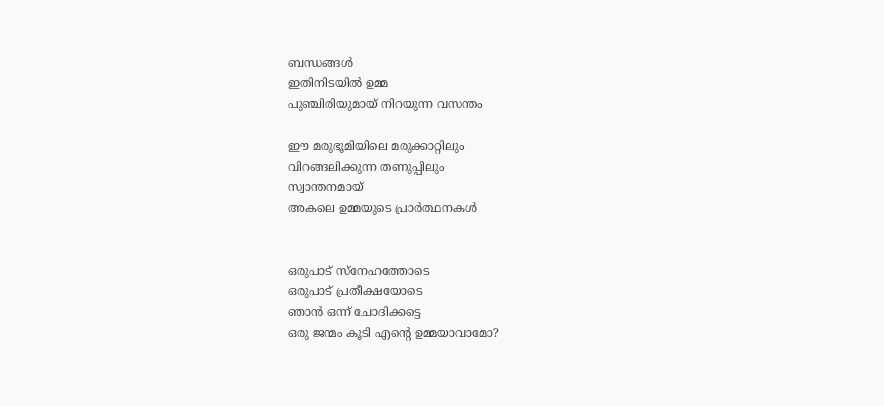ബന്ധങ്ങള്‍
ഇതിനിടയില്‍ ഉമ്മ
പുഞ്ചിരിയുമായ് നിറയുന്ന വസന്തം

ഈ മരുഭൂമിയിലെ മരുക്കാറ്റിലും
വിറങ്ങലിക്കുന്ന തണുപ്പിലും
സ്വാന്തനമായ്‌
അകലെ ഉമ്മയുടെ പ്രാര്‍ത്ഥനകള്‍


ഒരുപാട് സ്നേഹത്തോടെ
ഒരുപാട് പ്രതീക്ഷയോടെ
ഞാന്‍ ഒന്ന് ചോദിക്കട്ടെ
ഒരു ജന്മം കൂടി എന്റെ ഉമ്മയാവാമോ?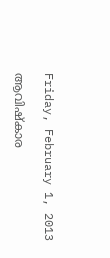Friday, February 1, 2013

ആവിഷ്കാര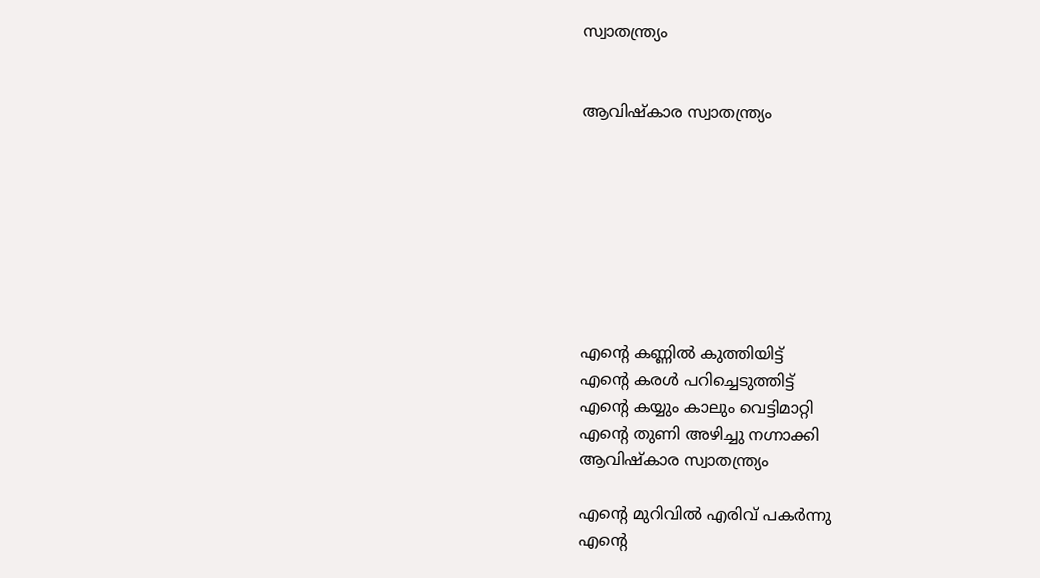സ്വാതന്ത്ര്യം


ആവിഷ്കാര സ്വാതന്ത്ര്യം








എന്‍റെ കണ്ണില്‍ കുത്തിയിട്ട്
എന്‍റെ കരള്‍ പറിച്ചെടുത്തിട്ട്
എന്‍റെ കയ്യും കാലും വെട്ടിമാറ്റി
എന്‍റെ തുണി അഴിച്ചു നഗ്നാക്കി
ആവിഷ്കാര സ്വാതന്ത്ര്യം

എന്‍റെ മുറിവില്‍ എരിവ് പകര്‍ന്നു
എന്‍റെ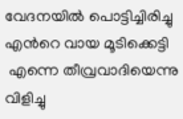വേദനയില്‍ പൊട്ടിച്ചിരിച്ചു
എന്‍റെ വായ മൂടിക്കെട്ടി
 എന്നെ തീവ്രവാദിയെന്നു വിളിച്ചു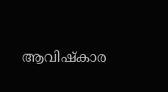ആവിഷ്കാര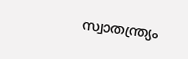സ്വാതന്ത്ര്യം